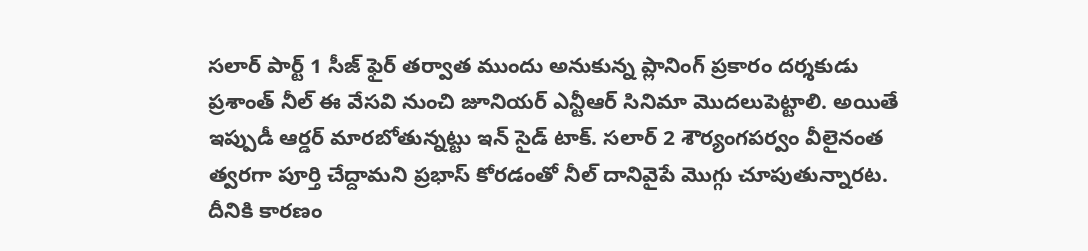సలార్ పార్ట్ 1 సీజ్ ఫైర్ తర్వాత ముందు అనుకున్న ప్లానింగ్ ప్రకారం దర్శకుడు ప్రశాంత్ నీల్ ఈ వేసవి నుంచి జూనియర్ ఎన్టీఆర్ సినిమా మొదలుపెట్టాలి. అయితే ఇప్పుడీ ఆర్డర్ మారబోతున్నట్టు ఇన్ సైడ్ టాక్. సలార్ 2 శౌర్యంగపర్వం వీలైనంత త్వరగా పూర్తి చేద్దామని ప్రభాస్ కోరడంతో నీల్ దానివైపే మొగ్గు చూపుతున్నారట. దీనికి కారణం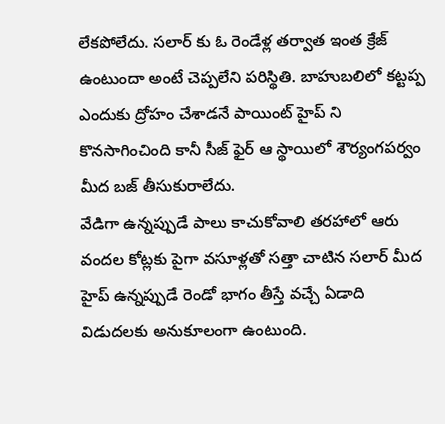లేకపోలేదు. సలార్ కు ఓ రెండేళ్ల తర్వాత ఇంత క్రేజ్ ఉంటుందా అంటే చెప్పలేని పరిస్థితి. బాహుబలిలో కట్టప్ప ఎందుకు ద్రోహం చేశాడనే పాయింట్ హైప్ ని కొనసాగించింది కానీ సీజ్ ఫైర్ ఆ స్థాయిలో శౌర్యంగపర్వం మీద బజ్ తీసుకురాలేదు.
వేడిగా ఉన్నప్పుడే పాలు కాచుకోవాలి తరహాలో ఆరు వందల కోట్లకు పైగా వసూళ్లతో సత్తా చాటిన సలార్ మీద హైప్ ఉన్నప్పుడే రెండో భాగం తీస్తే వచ్చే ఏడాది విడుదలకు అనుకూలంగా ఉంటుంది.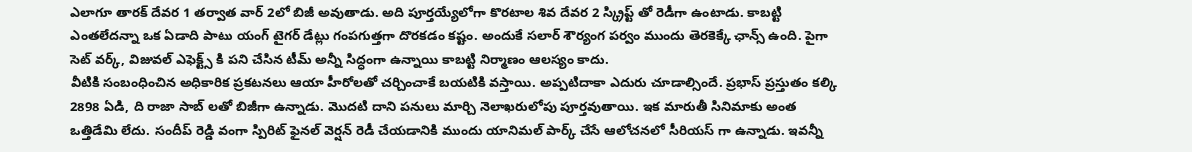ఎలాగూ తారక్ దేవర 1 తర్వాత వార్ 2లో బిజీ అవుతాడు. అది పూర్తయ్యేలోగా కొరటాల శివ దేవర 2 స్క్రిప్ట్ తో రెడీగా ఉంటాడు. కాబట్టి ఎంతలేదన్నా ఒక ఏడాది పాటు యంగ్ టైగర్ డేట్లు గంపగుత్తగా దొరకడం కష్టం. అందుకే సలార్ శౌర్యంగ పర్వం ముందు తెరకెక్కే ఛాన్స్ ఉంది. పైగా సెట్ వర్క్, విజువల్ ఎఫెక్ట్స్ కి పని చేసిన టీమ్ అన్నీ సిద్ధంగా ఉన్నాయి కాబట్టి నిర్మాణం ఆలస్యం కాదు.
వీటికి సంబంధించిన అధికారిక ప్రకటనలు ఆయా హీరోలతో చర్చించాకే బయటికి వస్తాయి. అప్పటిదాకా ఎదురు చూడాల్సిందే. ప్రభాస్ ప్రస్తుతం కల్కి 2898 ఏడి, ది రాజా సాబ్ లతో బిజీగా ఉన్నాడు. మొదటి దాని పనులు మార్చి నెలాఖరులోపు పూర్తవుతాయి. ఇక మారుతీ సినిమాకు అంత ఒత్తిడేమి లేదు. సందీప్ రెడ్డి వంగా స్పిరిట్ ఫైనల్ వెర్షన్ రెడీ చేయడానికి ముందు యానిమల్ పార్క్ చేసే ఆలోచనలో సీరియస్ గా ఉన్నాడు. ఇవన్నీ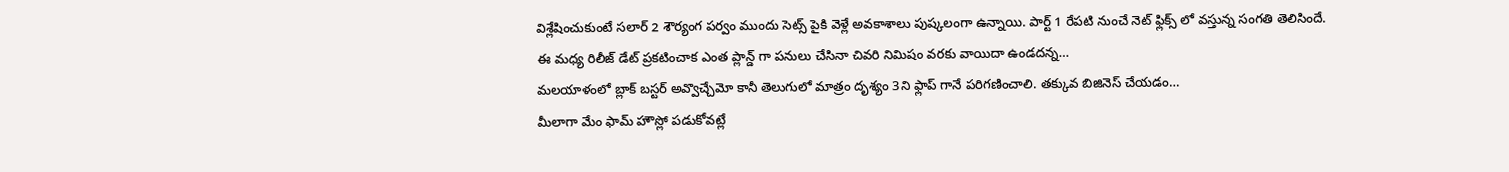విశ్లేషించుకుంటే సలార్ 2 శౌర్యంగ పర్వం ముందు సెట్స్ పైకి వెళ్లే అవకాశాలు పుష్కలంగా ఉన్నాయి. పార్ట్ 1 రేపటి నుంచే నెట్ ఫ్లిక్స్ లో వస్తున్న సంగతి తెలిసిందే.
ఈ మధ్య రిలీజ్ డేట్ ప్రకటించాక ఎంత ప్లాన్డ్ గా పనులు చేసినా చివరి నిమిషం వరకు వాయిదా ఉండదన్న…
మలయాళంలో బ్లాక్ బస్టర్ అవ్వొచ్చేమో కానీ తెలుగులో మాత్రం దృశ్యం 3ని ఫ్లాప్ గానే పరిగణించాలి. తక్కువ బిజినెస్ చేయడం…
మీలాగా మేం ఫామ్ హౌస్లో పడుకోవట్లే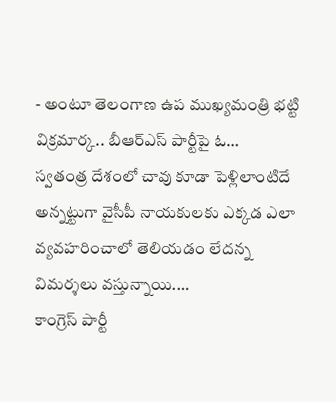- అంటూ తెలంగాణ ఉప ముఖ్యమంత్రి భట్టి విక్రమార్క.. బీఆర్ఎస్ పార్టీపై ఓ…
స్వతంత్ర దేశంలో చావు కూడా పెళ్లిలాంటిదే అన్నట్టుగా వైసీపీ నాయకులకు ఎక్కడ ఎలా వ్యవహరించాలో తెలియడం లేదన్న విమర్శలు వస్తున్నాయి.…
కాంగ్రెస్ పార్టీ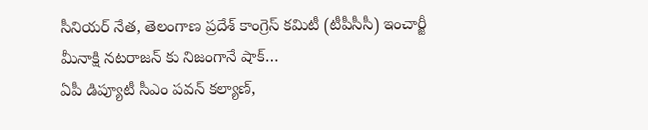సీనియర్ నేత, తెలంగాణ ప్రదేశ్ కాంగ్రెస్ కమిటీ (టీపీసీసీ) ఇంచార్జీ మీనాక్షి నటరాజన్ కు నిజంగానే షాక్…
ఏపీ డిప్యూటీ సీఎం పవన్ కల్యాణ్,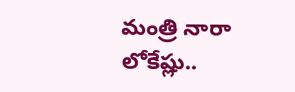మంత్రి నారా లోకేష్లు..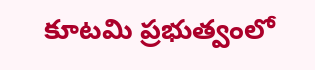కూటమి ప్రభుత్వంలో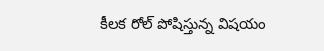కీలక రోల్ పోషిస్తున్న విషయం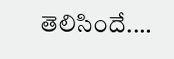తెలిసిందే.…